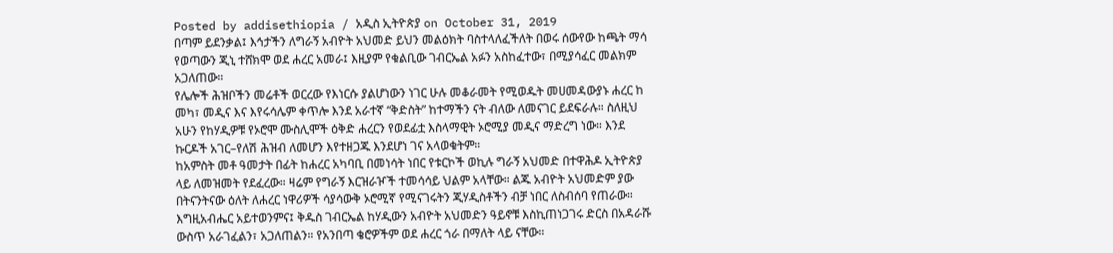Posted by addisethiopia / አዲስ ኢትዮጵያ on October 31, 2019
በጣም ይደንቃል፤ እኅታችን ለግራኝ አብዮት አህመድ ይህን መልዕክት ባስተላለፈችለት በወሩ ሰውየው ከጫት ማሳ የወጣውን ጂኒ ተሸክሞ ወደ ሐረር አመራ፤ እዚያም የቁልቢው ገብርኤል አፉን አስከፈተው፣ በሚያሳፈር መልክም አጋለጠው።
የሌሎች ሕዝቦችን መሬቶች ወርረው የእነርሱ ያልሆነውን ነገር ሁሉ መቆራመት የሚወዱት መሀመዳውያኑ ሐረር ከ መካ፣ መዲና እና እየሩሳሌም ቀጥሎ እንደ አራተኛ “ቅድስት” ከተማችን ናት ብለው ለመናገር ይደፍራሉ። ስለዚህ አሁን የከሃዲዎቹ የኦሮሞ ሙስሊሞች ዕቅድ ሐረርን የወደፊቷ እስላማዊት ኦሮሚያ መዲና ማድረግ ነው። እንደ ኩርዶች አገር–የለሽ ሕዝብ ለመሆን እየተዘጋጁ እንደሆነ ገና አላወቁትም።
ከአምስት መቶ ዓመታት በፊት ከሐረር አካባቢ በመነሳት ነበር የቱርኮች ወኪሉ ግራኝ አህመድ በተዋሕዶ ኢትዮጵያ ላይ ለመዝመት የደፈረው። ዛሬም የግራኝ እርዝራዦች ተመሳሳይ ህልም አላቸው። ልጁ አብዮት አህመድም ያው በትናንትናው ዕለት ለሐረር ነዋሪዎች ሳያሳውቅ ኦሮሚኛ የሚናገሩትን ጂሃዲስቶችን ብቻ ነበር ለስብሰባ የጠራው። እግዚአብሔር አይተወንምና፤ ቅዱስ ገብርኤል ከሃዲውን አብዮት አህመድን ዓይኖቹ እስኪጠነጋገሩ ድርስ በአዳራሹ ውስጥ አራገፈልን፣ አጋለጠልን። የአንበጣ ቄሮዎችም ወደ ሐረር ጎራ በማለት ላይ ናቸው።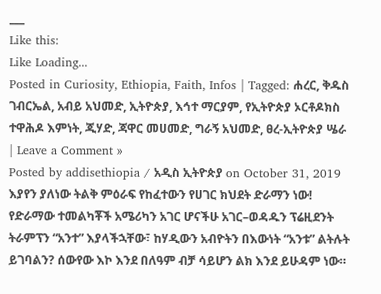___
Like this:
Like Loading...
Posted in Curiosity, Ethiopia, Faith, Infos | Tagged: ሐረር, ቅዱስ ገብርኤል, አብይ አህመድ, ኢትዮጵያ, እኅተ ማርያም, የኢትዮጵያ ኦርቶዶክስ ተዋሕዶ እምነት, ጂሃድ, ጃዋር መሀመድ, ግራኝ አህመድ, ፀረ-ኢትዮጵያ ሤራ | Leave a Comment »
Posted by addisethiopia / አዲስ ኢትዮጵያ on October 31, 2019
እያየን ያለነው ትልቅ ምዕራፍ የከፈተውን የሀገር ክህደት ድራማን ነው!
የድራማው ተመልካቾች አሜሪካን አገር ሆናችሁ አገር–ወዳዱን ፕሬዚደንት ትራምፕን “አንተ” እያላችኋቸው፣ ከሃዲውን አብዮትን በእውነት “አንቱ” ልትሉት ይገባልን? ሰውየው እኮ እንደ በለዓም ብቻ ሳይሆን ልክ እንደ ይሁዳም ነው።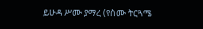ይሁዳ ሥሙ ያማረ (የስሙ ትርጓሜ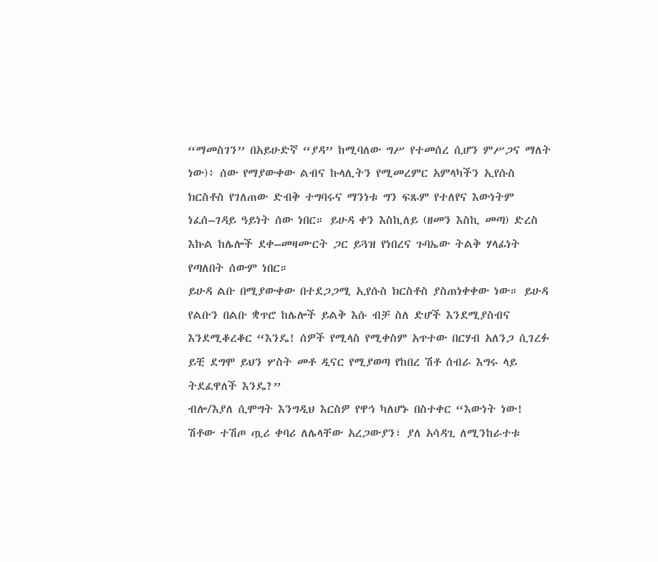“ማመስገን” በአይሁድኛ “ያዳ” ከሚባለው ግሥ የተመሰረ ሲሆን ምሥጋና ማለት ነው)፥ ሰው የማያውቀው ልብና ኩላሊትን የሚመረምር አምላካችን ኢየሱስ ክርስቶስ የገለጠው ድብቅ ተግባሩና ማንነቱ ግን ፍጹም የተለየና እውነትም ነፈሰ–ገዳይ ዓይነት ሰው ነበር። ይሁዳ ቀን እስኪለይ (ዘመን እስኪ መጣ) ድረስ እኩል ከሌሎች ደቀ–መዛሙርት ጋር ይጓዝ የነበረና ጉባኤው ትልቅ ሃላፊነት የጣለበት ሰውም ነበር።
ይሁዳ ልቡ በሚያውቀው በተደጋጋሚ ኢየሱስ ክርስቶስ ያስጠነቀቀው ነው። ይሁዳ የልቡን በልቡ ቋጥሮ ከሌሎች ይልቅ እሱ ብቻ ስለ ድሆች እንደሚያስብና እንደሚቆረቆር “እንዴ! ሰዎች የሚላስ የሚቀስም አጥተው በርሃብ አለንጋ ሲገረፉ ይቺ ደግሞ ይህን ሦስት መቶ ዲናር የሚያወጣ የከበረ ሽቶ ሰብራ እግሩ ላይ ትደፈዋለች እንዴ?”
ብሎ/እያለ ሲሞግት እንግዲህ እርስዎ የዋኅ ካለሆኑ በስተቀር “እውነት ነው! ሽቶው ተሽጦ ጧሪ ቀባሪ ለሌላቸው አረጋውያን፣ ያለ አሳዳጊ ለሚንከራተቱ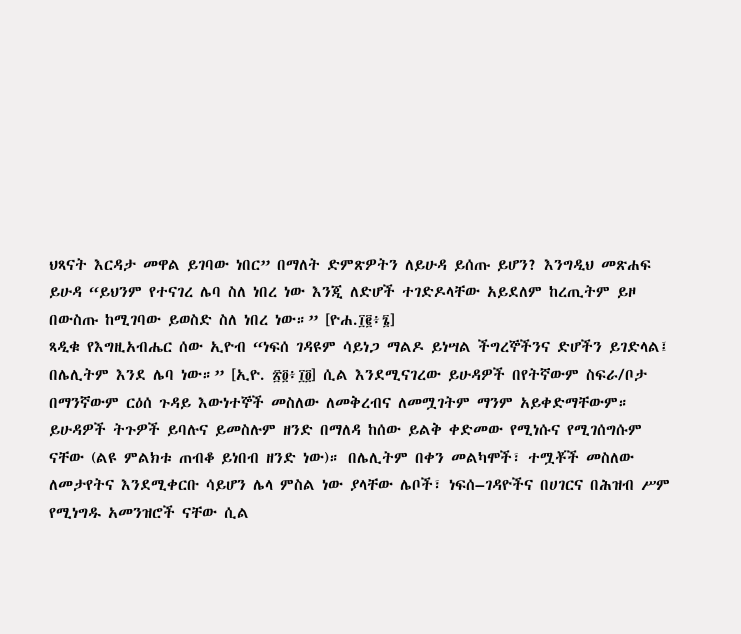ህጻናት እርዳታ መዋል ይገባው ነበር” በማለት ድምጽዎትን ለይሁዳ ይሰጡ ይሆን? እንግዲህ መጽሐፍ ይሁዳ “ይህንም የተናገረ ሌባ ስለ ነበረ ነው እንጂ ለድሆች ተገድዶላቸው አይደለም ከረጢትም ይዞ በውስጡ ከሚገባው ይወስድ ስለ ነበረ ነው።” [ዮሐ.፲፪፥፮]
ጻዲቁ የእግዚአብሔር ሰው ኢዮብ “ነፍሰ ገዳዩም ሳይነጋ ማልዶ ይነሣል ችግረኞችንና ድሆችን ይገድላል፤ በሌሊትም እንደ ሌባ ነው።” [ኢዮ. ፳፬፥፲፬] ሲል እንደሚናገረው ይሁዳዎች በየትኛውም ስፍራ/ቦታ በማንኛውም ርዕሰ ጉዳይ እውነተኞች መስለው ለመቅረብና ለመሟገትም ማንም አይቀድማቸውም። ይሁዳዎች ትጉዎች ይባሉና ይመስሉም ዘንድ በማለዳ ከሰው ይልቅ ቀድመው የሚነሱና የሚገሰግሱም ናቸው (ልዩ ምልክቱ ጠብቆ ይነበብ ዘንድ ነው)። በሌሊትም በቀን መልካሞች፣ ተሟቾች መስለው ለመታየትና እንደሚቀርቡ ሳይሆን ሌላ ምስል ነው ያላቸው ሌቦች፣ ነፍሰ–ገዳዮችና በሀገርና በሕዝብ ሥም የሚነግዱ አመንዝሮች ናቸው ሲል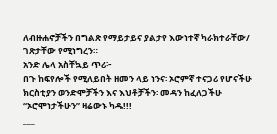ለብዙሐኖቻችን በግልጽ የማይታይና ያልታየ እውነተኛ ካራክተራቸው/ ገጽታቸው የሚነግረን።
አንድ ሌላ አስቸኳይ ጥሪ፦
በጉ ከፍየሎች የሚለይበት ዘመን ላይ ነንና፡ ኦሮምኛ ተናጋሪ የሆናችሁ ክርስቲያን ወንድሞቻችን እና እህቶቻችን፡ መዳን ከፈለጋችሁ “ኦሮሞነታችሁን” ዛሬውኑ ካዱ!!!
___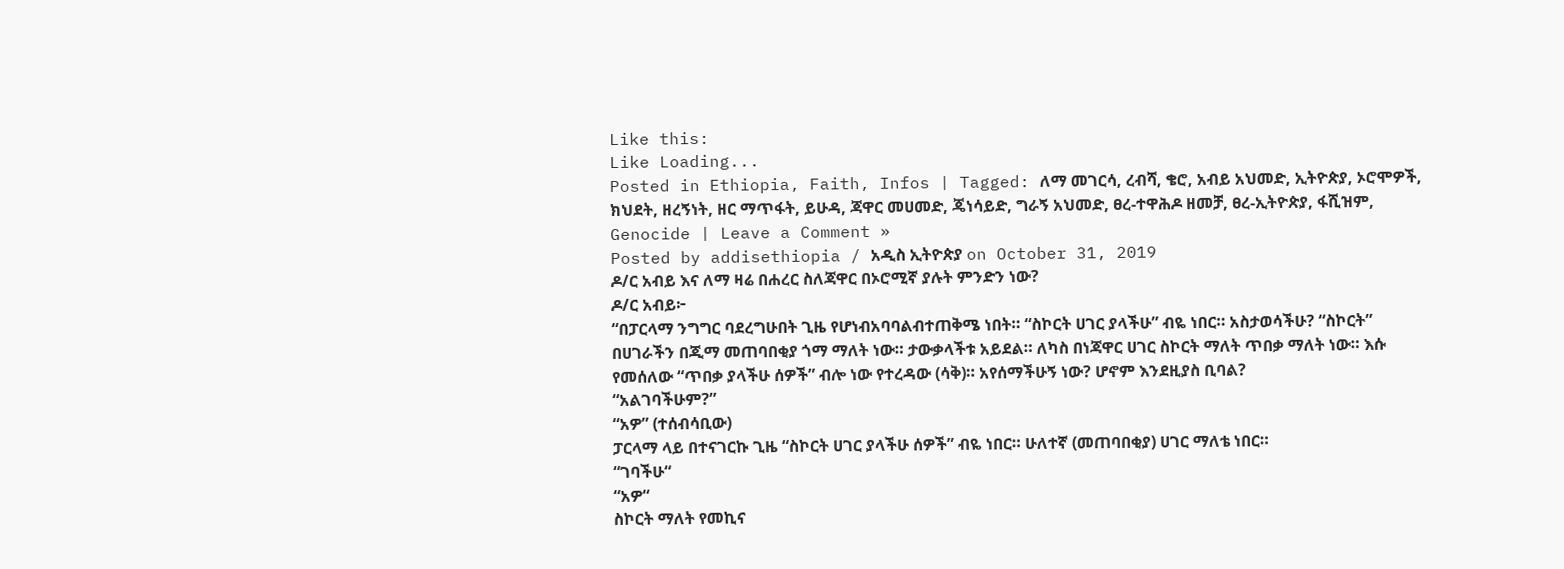Like this:
Like Loading...
Posted in Ethiopia, Faith, Infos | Tagged: ለማ መገርሳ, ረብሻ, ቄሮ, አብይ አህመድ, ኢትዮጵያ, ኦሮሞዎች, ክህደት, ዘረኝነት, ዘር ማጥፋት, ይሁዳ, ጃዋር መሀመድ, ጄነሳይድ, ግራኝ አህመድ, ፀረ-ተዋሕዶ ዘመቻ, ፀረ-ኢትዮጵያ, ፋሺዝም, Genocide | Leave a Comment »
Posted by addisethiopia / አዲስ ኢትዮጵያ on October 31, 2019
ዶ/ር አብይ እና ለማ ዛሬ በሐረር ስለጃዋር በኦሮሚኛ ያሉት ምንድን ነው?
ዶ/ር አብይ፦
“በፓርላማ ንግግር ባደረግሁበት ጊዜ የሆነብአባባልብተጠቅሜ ነበት። “ስኮርት ሀገር ያላችሁ” ብዬ ነበር። አስታወሳችሁ? “ስኮርት” በሀገራችን በጂማ መጠባበቂያ ጎማ ማለት ነው። ታውቃላችቱ አይደል። ለካስ በነጃዋር ሀገር ስኮርት ማለት ጥበቃ ማለት ነው። እሱ የመሰለው “ጥበቃ ያላችሁ ሰዎች” ብሎ ነው የተረዳው (ሳቅ)። አየሰማችሁኝ ነው? ሆኖም እንደዚያስ ቢባል?
“አልገባችሁም?”
“አዎ” (ተሰብሳቢው)
ፓርላማ ላይ በተናገርኩ ጊዜ “ስኮርት ሀገር ያላችሁ ሰዎች” ብዬ ነበር። ሁለተኛ (መጠባበቂያ) ሀገር ማለቴ ነበር።
“ገባችሁ“
“አዎ“
ስኮርት ማለት የመኪና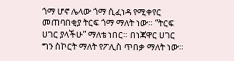ጎማ ሆኖ ሌላው ጎማ ሲፈነዳ የሚቀየር መጠባበቂያ ትርፍ ጎማ ማለት ነው። “ትርፍ ሀገር ያላችሁ” ማለቴ ነበር። በነጃዋር ሀገር ግን ስኮርት ማለት የፖሊስ ጥበቃ ማለት ነው።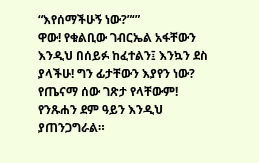“እየሰማችሁኝ ነው?”‘”
ዋው! የቁልቢው ገብርኤል አፋቸውን እንዲህ በሰይፉ ከፈተልን፤ እንኳን ደስ ያላችሁ! ግን ፊታቸውን እያየን ነው? የጤናማ ሰው ገጽታ የላቸውም! የንጹሐን ደም ዓይን እንዲህ ያጠንጋግራል።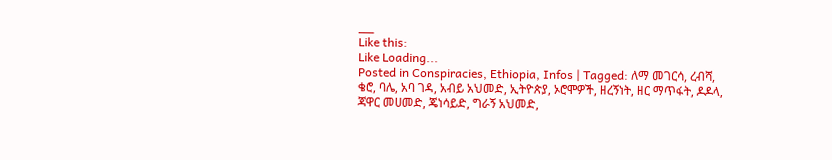___
Like this:
Like Loading...
Posted in Conspiracies, Ethiopia, Infos | Tagged: ለማ መገርሳ, ረብሻ, ቄሮ, ባሌ, አባ ገዳ, አብይ አህመድ, ኢትዮጵያ, ኦሮሞዎች, ዘረኝነት, ዘር ማጥፋት, ዶዶላ, ጃዋር መሀመድ, ጄነሳይድ, ግራኝ አህመድ,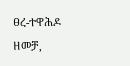ፀረ-ተዋሕዶ ዘመቻ,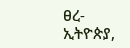ፀረ-ኢትዮጵያ,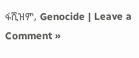ፋሺዝም, Genocide | Leave a Comment »